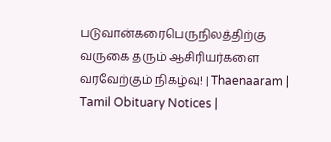படுவான்கரைபெருநிலத்திற்கு வருகை தரும் ஆசிரியர்களை வரவேற்கும் நிகழ்வு! | Thaenaaram |  Tamil Obituary Notices |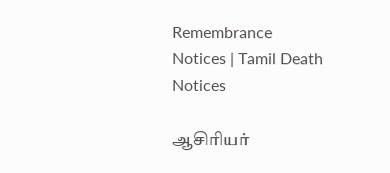Remembrance Notices | Tamil Death Notices

ஆசிரியர்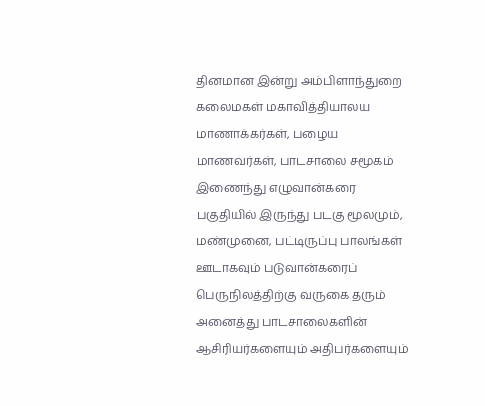தினமான இன்று அம்பிளாந்துறை கலைமகள் மகாவித்தியாலய மாணாக்கர்கள், பழைய மாணவர்கள், பாடசாலை சமூகம் இணைந்து எழுவான்கரை பகுதியில் இருந்து படகு மூலமும், மண்முனை, பட்டிருப்பு பாலங்கள் ஊடாகவும் படுவான்கரைப் பெருநிலத்திற்கு வருகை தரும் அனைத்து பாடசாலைகளின் ஆசிரியர்களையும் அதிபர்களையும்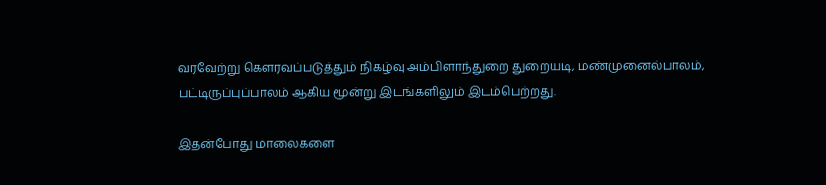வரவேற்று கௌரவப்படுத்தும் நிகழ்வு அம்பிளாந்துறை துறையடி, மண்முனைல்பாலம், பட்டிருப்புப்பாலம் ஆகிய மூன்று இடங்களிலும் இடம்பெற்றது.

இதன்போது மாலைகளை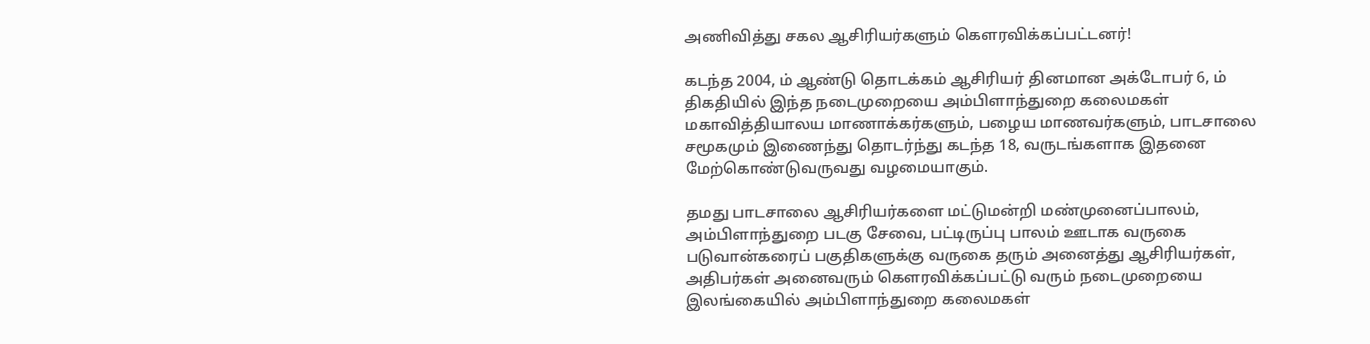அணிவித்து சகல ஆசிரியர்களும் கௌரவிக்கப்பட்டனர்!

கடந்த 2004, ம் ஆண்டு தொடக்கம் ஆசிரியர் தினமான அக்டோபர் 6, ம் திகதியில் இந்த நடைமுறையை அம்பிளாந்துறை கலைமகள் மகாவித்தியாலய மாணாக்கர்களும், பழைய மாணவர்களும், பாடசாலை சமூகமும் இணைந்து தொடர்ந்து கடந்த 18, வருடங்களாக இதனை மேற்கொண்டுவருவது வழமையாகும்.

தமது பாடசாலை ஆசிரியர்களை மட்டுமன்றி மண்முனைப்பாலம், அம்பிளாந்துறை படகு சேவை, பட்டிருப்பு பாலம் ஊடாக வருகை படுவான்கரைப் பகுதிகளுக்கு வருகை தரும் அனைத்து ஆசிரியர்கள், அதிபர்கள் அனைவரும் கௌரவிக்கப்பட்டு வரும் நடைமுறையை இலங்கையில் அம்பிளாந்துறை கலைமகள்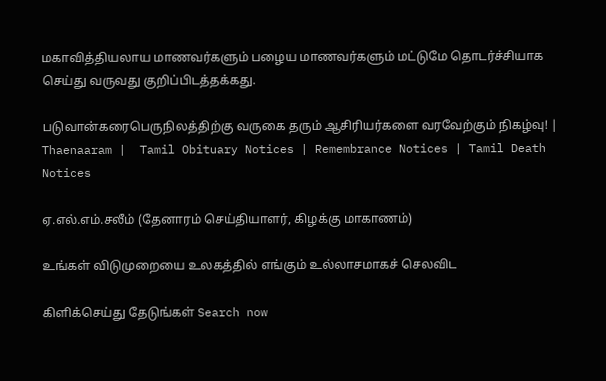மகாவித்தியலாய மாணவர்களும் பழைய மாணவர்களும் மட்டுமே தொடர்ச்சியாக செய்து வருவது குறிப்பிடத்தக்கது.

படுவான்கரைபெருநிலத்திற்கு வருகை தரும் ஆசிரியர்களை வரவேற்கும் நிகழ்வு! | Thaenaaram |  Tamil Obituary Notices | Remembrance Notices | Tamil Death Notices

ஏ.எல்.எம்.சலீம் (தேனாரம் செய்தியாளர், கிழக்கு மாகாணம்)

உங்கள் விடுமுறையை உலகத்தில் எங்கும் உல்லாசமாகச் செலவிட

கிளிக்செய்து தேடுங்கள் Search now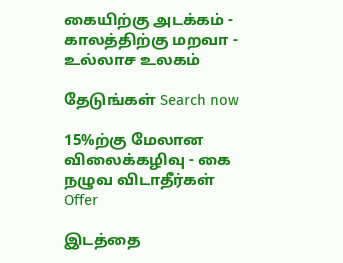கையிற்கு அடக்கம் - காலத்திற்கு மறவா - உல்லாச உலகம்

தேடுங்கள் Search now

15%ற்கு மேலான விலைக்கழிவு - கை நழுவ விடாதீர்கள் Offer

இடத்தை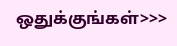ஒதுக்குங்கள்>>>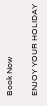Book Now

ENJOY YOUR HOLIDAY